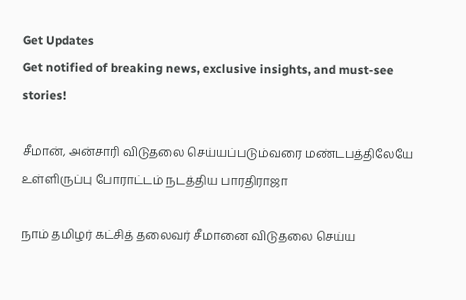Get Updates
Get notified of breaking news, exclusive insights, and must-see stories!

சீமான், அன்சாரி விடுதலை செய்யப்படும்வரை மண்டபத்திலேயே உள்ளிருப்பு போராட்டம் நடத்திய பாரதிராஜா

நாம் தமிழர் கட்சித் தலைவர் சீமானை விடுதலை செய்ய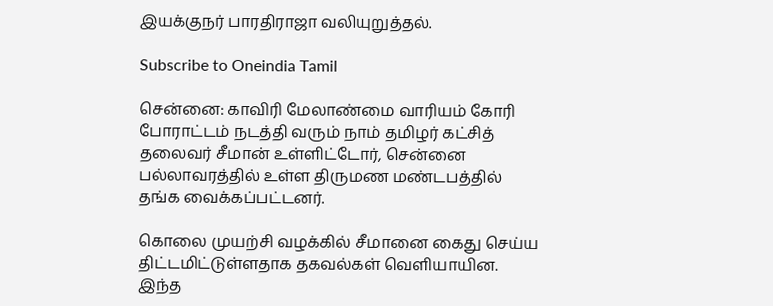இயக்குநர் பாரதிராஜா வலியுறுத்தல்.

Subscribe to Oneindia Tamil

சென்னை: காவிரி மேலாண்மை வாரியம் கோரி போராட்டம் நடத்தி வரும் நாம் தமிழர் கட்சித் தலைவர் சீமான் உள்ளிட்டோர், சென்னை பல்லாவரத்தில் உள்ள திருமண மண்டபத்தில் தங்க வைக்கப்பட்டனர்.

கொலை முயற்சி வழக்கில் சீமானை கைது செய்ய திட்டமிட்டுள்ளதாக தகவல்கள் வெளியாயின. இந்த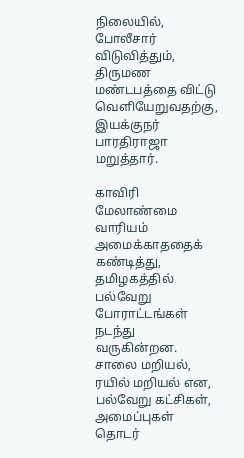நிலையில், போலீசார் விடுவித்தும், திருமண மண்டபத்தை விட்டு வெளியேறுவதற்கு, இயக்குநர் பாரதிராஜா மறுத்தார்.

காவிரி மேலாண்மை வாரியம் அமைக்காததைக் கண்டித்து, தமிழகத்தில் பல்வேறு போராட்டங்கள் நடந்து வருகின்றன. சாலை மறியல், ரயில் மறியல் என, பல்வேறு கட்சிகள், அமைப்புகள் தொடர்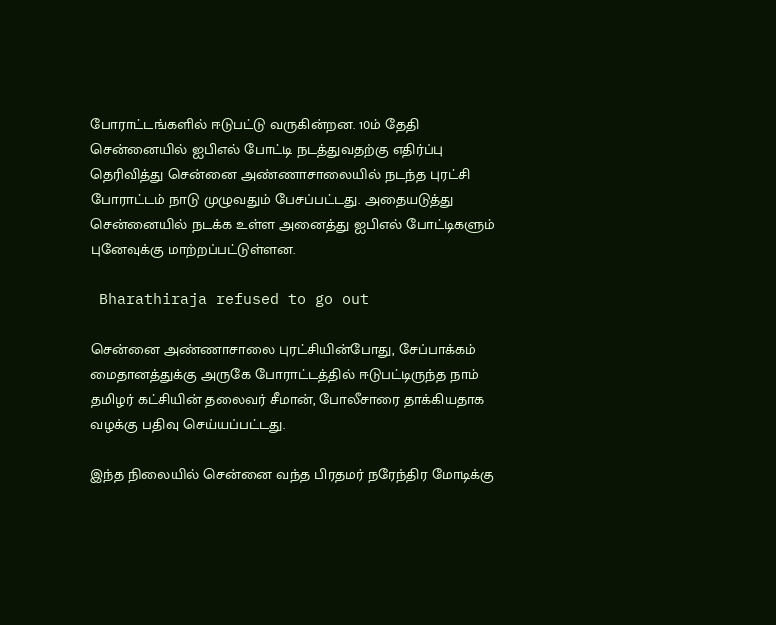போராட்டங்களில் ஈடுபட்டு வருகின்றன. 10ம் தேதி சென்னையில் ஐபிஎல் போட்டி நடத்துவதற்கு எதிர்ப்பு தெரிவித்து சென்னை அண்ணாசாலையில் நடந்த புரட்சி போராட்டம் நாடு முழுவதும் பேசப்பட்டது. அதையடுத்து சென்னையில் நடக்க உள்ள அனைத்து ஐபிஎல் போட்டிகளும் புனேவுக்கு மாற்றப்பட்டுள்ளன.

 Bharathiraja refused to go out

சென்னை அண்ணாசாலை புரட்சியின்போது, சேப்பாக்கம் மைதானத்துக்கு அருகே போராட்டத்தில் ஈடுபட்டிருந்த நாம் தமிழர் கட்சியின் தலைவர் சீமான், போலீசாரை தாக்கியதாக வழக்கு பதிவு செய்யப்பட்டது.

இந்த நிலையில் சென்னை வந்த பிரதமர் நரேந்திர மோடிக்கு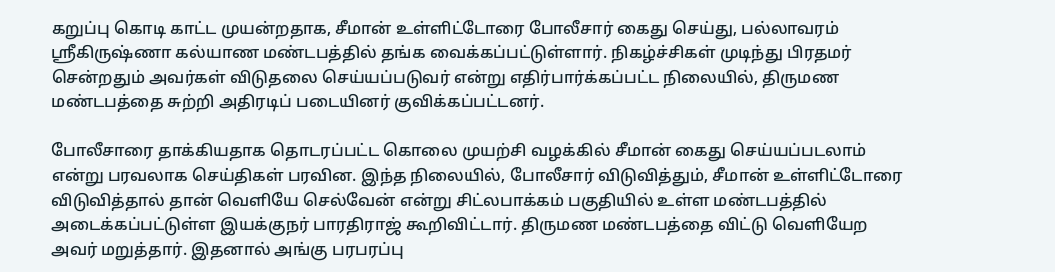கறுப்பு கொடி காட்ட முயன்றதாக, சீமான் உள்ளிட்டோரை போலீசார் கைது செய்து, பல்லாவரம் ஸ்ரீகிருஷ்ணா கல்யாண மண்டபத்தில் தங்க வைக்கப்பட்டுள்ளார். நிகழ்ச்சிகள் முடிந்து பிரதமர் சென்றதும் அவர்கள் விடுதலை செய்யப்படுவர் என்று எதிர்பார்க்கப்பட்ட நிலையில், திருமண மண்டபத்தை சுற்றி அதிரடிப் படையினர் குவிக்கப்பட்டனர்.

போலீசாரை தாக்கியதாக தொடரப்பட்ட கொலை முயற்சி வழக்கில் சீமான் கைது செய்யப்படலாம் என்று பரவலாக செய்திகள் பரவின. இந்த நிலையில், போலீசார் விடுவித்தும், சீமான் உள்ளிட்டோரை விடுவித்தால் தான் வெளியே செல்வேன் என்று சிட்லபாக்கம் பகுதியில் உள்ள மண்டபத்தில் அடைக்கப்பட்டுள்ள இயக்குநர் பாரதிராஜ் கூறிவிட்டார். திருமண மண்டபத்தை விட்டு வெளியேற அவர் மறுத்தார். இதனால் அங்கு பரபரப்பு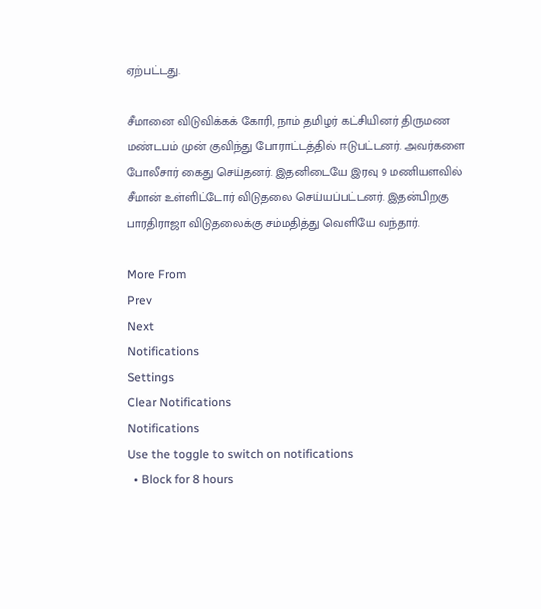ஏற்பட்டது.

சீமானை விடுவிக்கக் கோரி, நாம் தமிழர் கட்சியினர் திருமண மண்டபம் முன் குவிந்து போராட்டத்தில் ஈடுபட்டனர். அவர்களை போலீசார் கைது செய்தனர். இதனிடையே இரவு 9 மணியளவில் சீமான் உள்ளிட்டோர் விடுதலை செய்யப்பட்டனர். இதன்பிறகு பாரதிராஜா விடுதலைக்கு சம்மதித்து வெளியே வந்தார்.

More From
Prev
Next
Notifications
Settings
Clear Notifications
Notifications
Use the toggle to switch on notifications
  • Block for 8 hours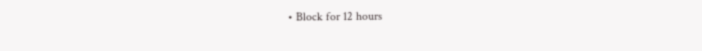• Block for 12 hours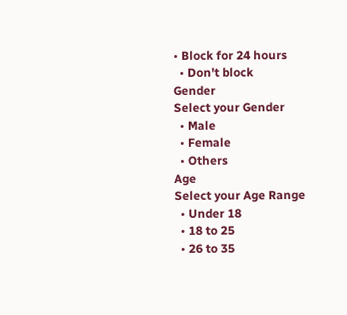• Block for 24 hours
  • Don't block
Gender
Select your Gender
  • Male
  • Female
  • Others
Age
Select your Age Range
  • Under 18
  • 18 to 25
  • 26 to 35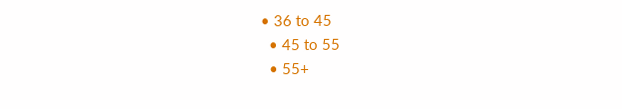• 36 to 45
  • 45 to 55
  • 55+